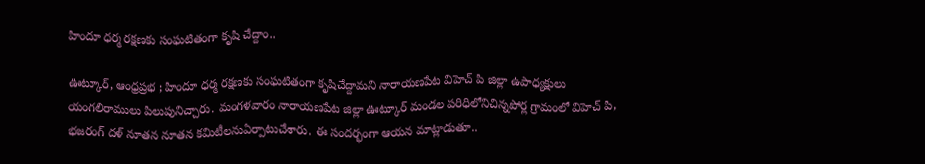హిందూ ధర్మ రక్షణకు సంఘటితంగా కృషి చేద్దాం..

ఊట్కూర్, ఆంధ్రప్రభ ; హిందూ ధర్మ రక్షణకు సంఘటితంగా కృషిచేద్దామని నారాయణపేట విహెచ్ పి జిల్లా ఉపాధ్యక్షులు యంగలిరాములు పిలుపునిచ్చారు. మంగళవారం నారాయణపేట జిల్లా ఊట్కూర్ మండల పరిధిలోనిచిన్నపోర్ల గ్రామంలో విహెచ్ పి, భజరంగ్ దళ్ నూతన నూతన కమిటీలనుఏర్పాటుచేశారు. ఈ సందర్భంగా ఆయన మాట్లాడుతూ..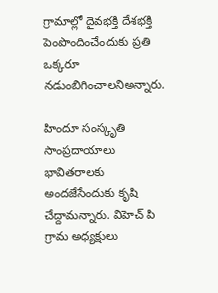గ్రామాల్లో దైవభక్తి దేశభక్తి పెంపొందించేందుకు ప్రతి ఒక్కరూ నడుంబిగించాలనిఅన్నారు.

హిందూ సంస్కృతి సాంప్రదాయాలు భావితరాలకు అందజేసేందుకు కృషి చేద్దామన్నారు. విహెచ్ పి గ్రామ అధ్యక్షులు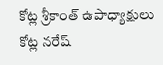కోట్ల శ్రీకాంత్ ఉపాధ్యాక్షులు కోట్ల నరేష్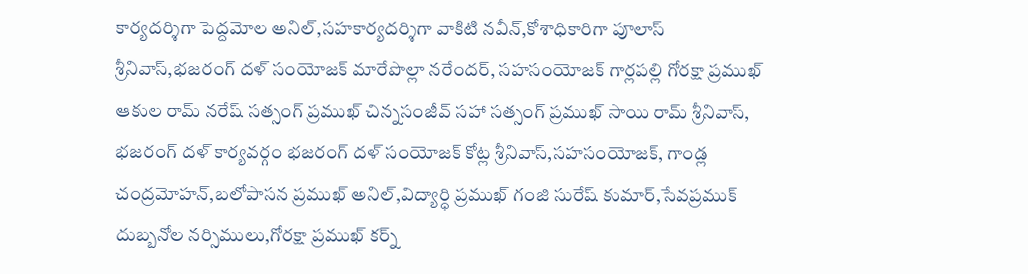కార్యదర్శిగా పెద్దమోల అనిల్,సహకార్యదర్శిగా వాకిటి నవీన్,కోశాధికారిగా పూలాస్ శ్రీనివాస్,భజరంగ్ దళ్ సంయోజక్ మారేపొల్లా నరేందర్, సహసంయోజక్ గార్లపల్లి గోరక్షా ప్రముఖ్ ఆకుల రామ్ నరేష్ సత్సంగ్ ప్రముఖ్ చిన్నసంజీవ్ సహా సత్సంగ్ ప్రముఖ్ సాయి రామ్ శ్రీనివాస్, భజరంగ్ దళ్ కార్యవర్గం భజరంగ్ దళ్ సంయోజక్ కోట్ల శ్రీనివాస్,సహసంయోజక్, గాండ్ల చంద్రమోహన్,బలోపాసన ప్రముఖ్ అనిల్,విద్యార్ధి ప్రముఖ్ గంజి సురేష్ కుమార్,సేవప్రముక్ దుబ్బనోల నర్సిములు,గోరక్షా ప్రముఖ్ కర్న్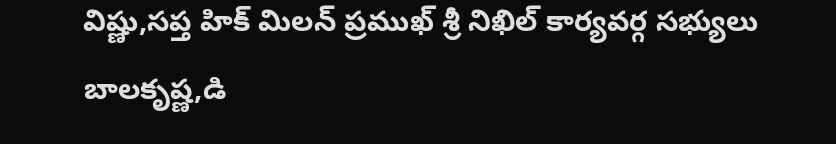విష్ణు,సప్త హిక్ మిలన్ ప్రముఖ్ శ్రీ నిఖిల్ కార్యవర్గ సభ్యులు బాలకృష్ణ,డి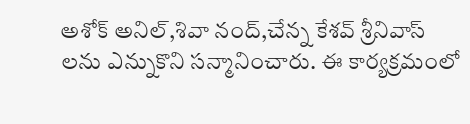అశోక్ అనిల్,శివా నంద్,చేన్న కేశవ్ శ్రీనివాస్ లను ఎన్నుకొని సన్మానించారు. ఈ కార్యక్రమంలో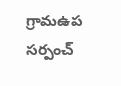గ్రామఉప సర్పంచ్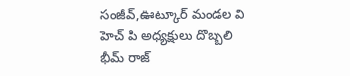సంజీవ్,ఊట్కూర్ మండల వి హెచ్ పి అధ్యక్షులు దొబ్బలి భీమ్ రాజ్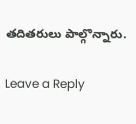తదితరులు పాల్గొన్నారు.

Leave a Reply